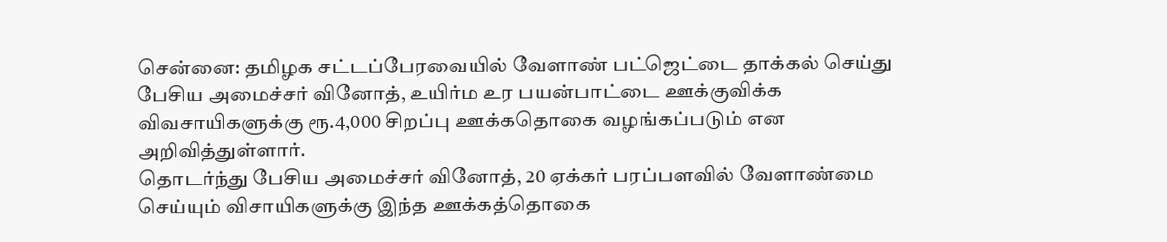சென்னை: தமிழக சட்டப்பேரவையில் வேளாண் பட்ஜெட்டை தாக்கல் செய்து பேசிய அமைச்சர் வினோத், உயிர்ம உர பயன்பாட்டை ஊக்குவிக்க விவசாயிகளுக்கு ரூ.4,000 சிறப்பு ஊக்கதொகை வழங்கப்படும் என அறிவித்துள்ளார்.
தொடர்ந்து பேசிய அமைச்சர் வினோத், 20 ஏக்கர் பரப்பளவில் வேளாண்மை செய்யும் விசாயிகளுக்கு இந்த ஊக்கத்தொகை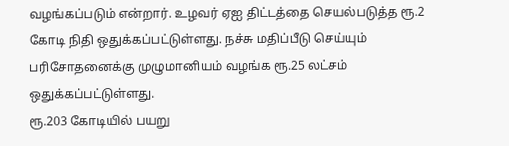வழங்கப்படும் என்றார். உழவர் ஏஐ திட்டத்தை செயல்படுத்த ரூ.2 கோடி நிதி ஒதுக்கப்பட்டுள்ளது. நச்சு மதிப்பீடு செய்யும் பரிசோதனைக்கு முழுமானியம் வழங்க ரூ.25 லட்சம் ஒதுக்கப்பட்டுள்ளது.
ரூ.203 கோடியில் பயறு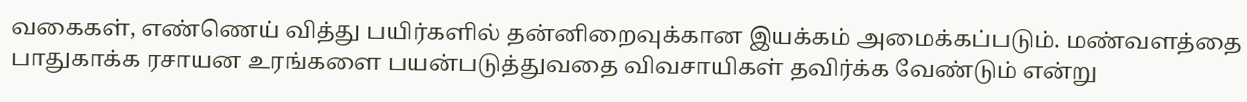வகைகள், எண்ணெய் வித்து பயிர்களில் தன்னிறைவுக்கான இயக்கம் அமைக்கப்படும். மண்வளத்தை பாதுகாக்க ரசாயன உரங்களை பயன்படுத்துவதை விவசாயிகள் தவிர்க்க வேண்டும் என்று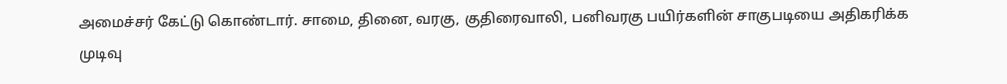அமைச்சர் கேட்டு கொண்டார். சாமை, தினை, வரகு, குதிரைவாலி, பனிவரகு பயிர்களின் சாகுபடியை அதிகரிக்க முடிவு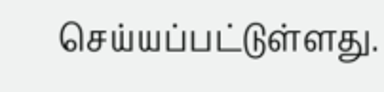செய்யப்பட்டுள்ளது.